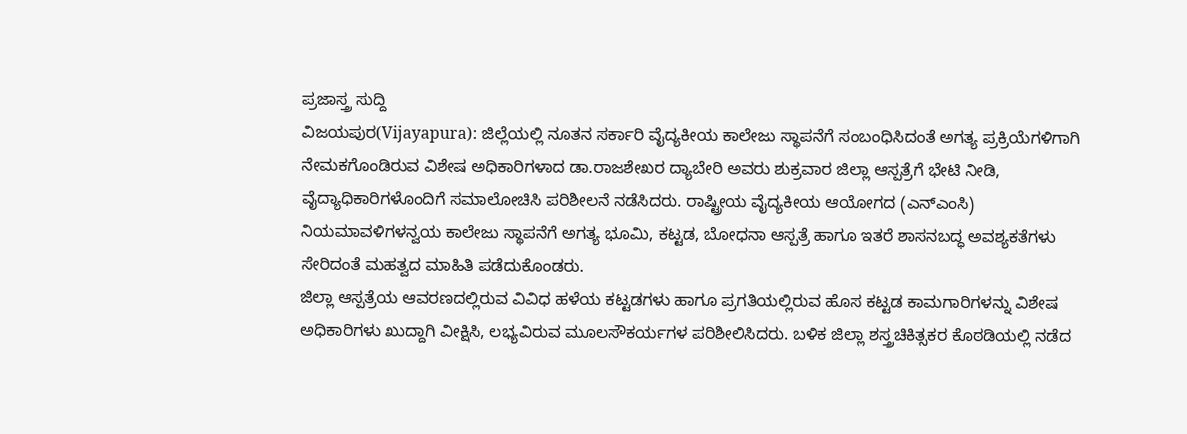ಪ್ರಜಾಸ್ತ್ರ ಸುದ್ದಿ
ವಿಜಯಪುರ(Vijayapura): ಜಿಲ್ಲೆಯಲ್ಲಿ ನೂತನ ಸರ್ಕಾರಿ ವೈದ್ಯಕೀಯ ಕಾಲೇಜು ಸ್ಥಾಪನೆಗೆ ಸಂಬಂಧಿಸಿದಂತೆ ಅಗತ್ಯ ಪ್ರಕ್ರಿಯೆಗಳಿಗಾಗಿ ನೇಮಕಗೊಂಡಿರುವ ವಿಶೇಷ ಅಧಿಕಾರಿಗಳಾದ ಡಾ.ರಾಜಶೇಖರ ದ್ಯಾಬೇರಿ ಅವರು ಶುಕ್ರವಾರ ಜಿಲ್ಲಾ ಆಸ್ಪತ್ರೆಗೆ ಭೇಟಿ ನೀಡಿ, ವೈದ್ಯಾಧಿಕಾರಿಗಳೊಂದಿಗೆ ಸಮಾಲೋಚಿಸಿ ಪರಿಶೀಲನೆ ನಡೆಸಿದರು. ರಾಷ್ಟ್ರೀಯ ವೈದ್ಯಕೀಯ ಆಯೋಗದ (ಎನ್ಎಂಸಿ) ನಿಯಮಾವಳಿಗಳನ್ವಯ ಕಾಲೇಜು ಸ್ಥಾಪನೆಗೆ ಅಗತ್ಯ ಭೂಮಿ, ಕಟ್ಟಡ, ಬೋಧನಾ ಆಸ್ಪತ್ರೆ ಹಾಗೂ ಇತರೆ ಶಾಸನಬದ್ಧ ಅವಶ್ಯಕತೆಗಳು ಸೇರಿದಂತೆ ಮಹತ್ವದ ಮಾಹಿತಿ ಪಡೆದುಕೊಂಡರು.
ಜಿಲ್ಲಾ ಆಸ್ಪತ್ರೆಯ ಆವರಣದಲ್ಲಿರುವ ವಿವಿಧ ಹಳೆಯ ಕಟ್ಟಡಗಳು ಹಾಗೂ ಪ್ರಗತಿಯಲ್ಲಿರುವ ಹೊಸ ಕಟ್ಟಡ ಕಾಮಗಾರಿಗಳನ್ನು ವಿಶೇಷ ಅಧಿಕಾರಿಗಳು ಖುದ್ದಾಗಿ ವೀಕ್ಷಿಸಿ, ಲಭ್ಯವಿರುವ ಮೂಲಸೌಕರ್ಯಗಳ ಪರಿಶೀಲಿಸಿದರು. ಬಳಿಕ ಜಿಲ್ಲಾ ಶಸ್ತ್ರಚಿಕಿತ್ಸಕರ ಕೊಠಡಿಯಲ್ಲಿ ನಡೆದ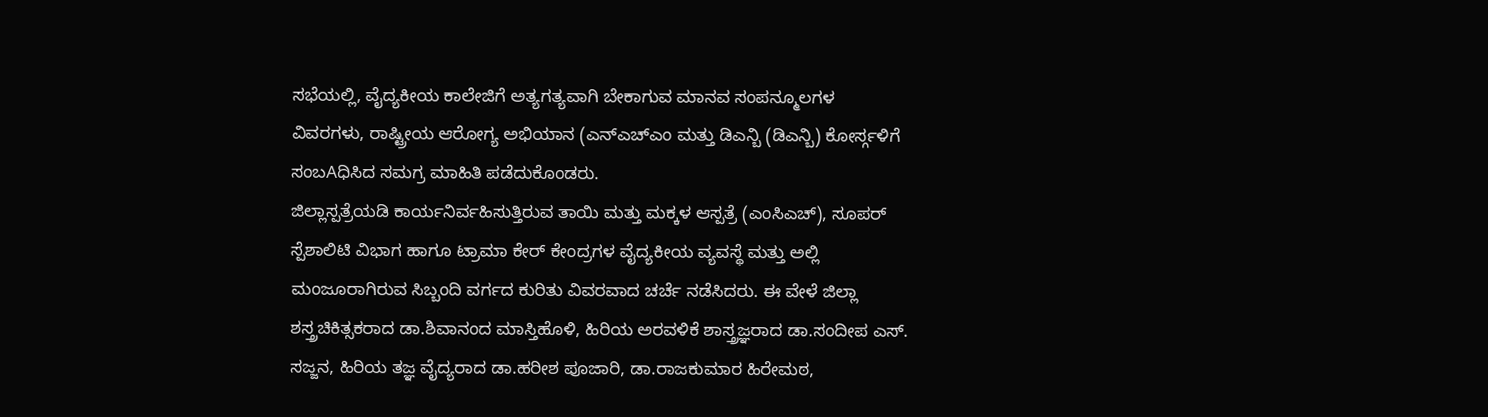ಸಭೆಯಲ್ಲಿ, ವೈದ್ಯಕೀಯ ಕಾಲೇಜಿಗೆ ಅತ್ಯಗತ್ಯವಾಗಿ ಬೇಕಾಗುವ ಮಾನವ ಸಂಪನ್ಮೂಲಗಳ ವಿವರಗಳು, ರಾಷ್ಟ್ರೀಯ ಆರೋಗ್ಯ ಅಭಿಯಾನ (ಎನ್ಎಚ್ಎಂ ಮತ್ತು ಡಿಎನ್ಬಿ (ಡಿಎನ್ಬಿ) ಕೋರ್ಸ್ಗಳಿಗೆ ಸಂಬAಧಿಸಿದ ಸಮಗ್ರ ಮಾಹಿತಿ ಪಡೆದುಕೊಂಡರು.
ಜಿಲ್ಲಾಸ್ಪತ್ರೆಯಡಿ ಕಾರ್ಯನಿರ್ವಹಿಸುತ್ತಿರುವ ತಾಯಿ ಮತ್ತು ಮಕ್ಕಳ ಆಸ್ಪತ್ರೆ (ಎಂಸಿಎಚ್), ಸೂಪರ್ ಸ್ಪೆಶಾಲಿಟಿ ವಿಭಾಗ ಹಾಗೂ ಟ್ರಾಮಾ ಕೇರ್ ಕೇಂದ್ರಗಳ ವೈದ್ಯಕೀಯ ವ್ಯವಸ್ಥೆ ಮತ್ತು ಅಲ್ಲಿ ಮಂಜೂರಾಗಿರುವ ಸಿಬ್ಬಂದಿ ವರ್ಗದ ಕುರಿತು ವಿವರವಾದ ಚರ್ಚೆ ನಡೆಸಿದರು. ಈ ವೇಳೆ ಜಿಲ್ಲಾ ಶಸ್ತ್ರಚಿಕಿತ್ಸಕರಾದ ಡಾ.ಶಿವಾನಂದ ಮಾಸ್ತಿಹೊಳಿ, ಹಿರಿಯ ಅರವಳಿಕೆ ಶಾಸ್ತ್ರಜ್ಞರಾದ ಡಾ.ಸಂದೀಪ ಎಸ್. ಸಜ್ಜನ, ಹಿರಿಯ ತಜ್ಞ ವೈದ್ಯರಾದ ಡಾ.ಹರೀಶ ಪೂಜಾರಿ, ಡಾ.ರಾಜಕುಮಾರ ಹಿರೇಮಠ,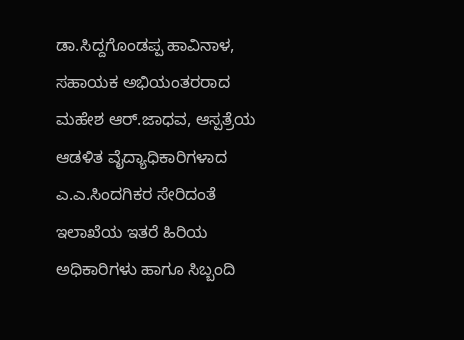ಡಾ.ಸಿದ್ದಗೊಂಡಪ್ಪ ಹಾವಿನಾಳ, ಸಹಾಯಕ ಅಭಿಯಂತರರಾದ ಮಹೇಶ ಆರ್.ಜಾಧವ, ಆಸ್ಪತ್ರೆಯ ಆಡಳಿತ ವೈದ್ಯಾಧಿಕಾರಿಗಳಾದ ಎ.ಎ.ಸಿಂದಗಿಕರ ಸೇರಿದಂತೆ ಇಲಾಖೆಯ ಇತರೆ ಹಿರಿಯ ಅಧಿಕಾರಿಗಳು ಹಾಗೂ ಸಿಬ್ಬಂದಿ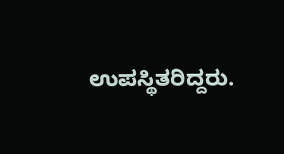ಉಪಸ್ಥಿತರಿದ್ದರು.